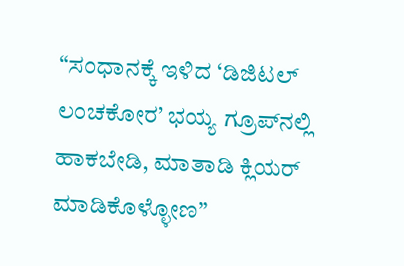“ಸಂಧಾನಕ್ಕೆ ಇಳಿದ ‘ಡಿಜಿಟಲ್ ಲಂಚಕೋರ’ ಭಯ್ಯ ಗ್ರೂಪ್‌ನಲ್ಲಿ ಹಾಕಬೇಡಿ, ಮಾತಾಡಿ ಕ್ಲಿಯರ್ ಮಾಡಿಕೊಳ್ಳೋಣ”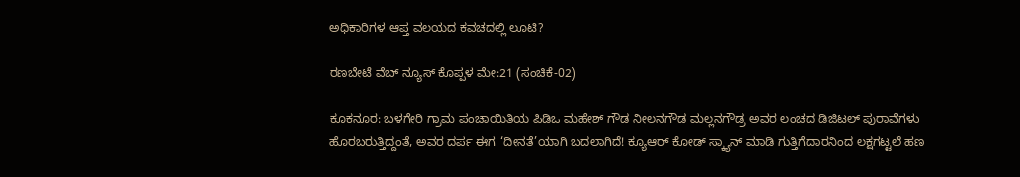ಅಧಿಕಾರಿಗಳ ಆಪ್ತ ವಲಯದ ಕವಚದಲ್ಲಿ ಲೂಟಿ?

ರಣಬೇಟೆ ವೆಬ್‌ ನ್ಯೂಸ್‌ ಕೊಪ್ಪಳ ಮೇ:21 (ಸಂಚಿಕೆ-02)

ಕೂಕನೂರ: ಬಳಗೇರಿ ಗ್ರಾಮ ಪಂಚಾಯಿತಿಯ ಪಿಡಿಒ ಮಹೇಶ್ ಗೌಡ ನೀಲನಗೌಡ ಮಲ್ಲನಗೌಡ್ರ ಅವರ ಲಂಚದ ಡಿಜಿಟಲ್ ಪುರಾವೆಗಳು ಹೊರಬರುತ್ತಿದ್ದಂತೆ, ಅವರ ದರ್ಪ ಈಗ ‘ದೀನತೆ’ಯಾಗಿ ಬದಲಾಗಿದೆ! ಕ್ಯೂಆರ್ ಕೋಡ್ ಸ್ಕ್ಯಾನ್ ಮಾಡಿ ಗುತ್ತಿಗೆದಾರನಿಂದ ಲಕ್ಷಗಟ್ಟಲೆ ಹಣ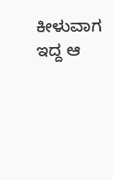ಕೀಳುವಾಗ ಇದ್ದ ಆ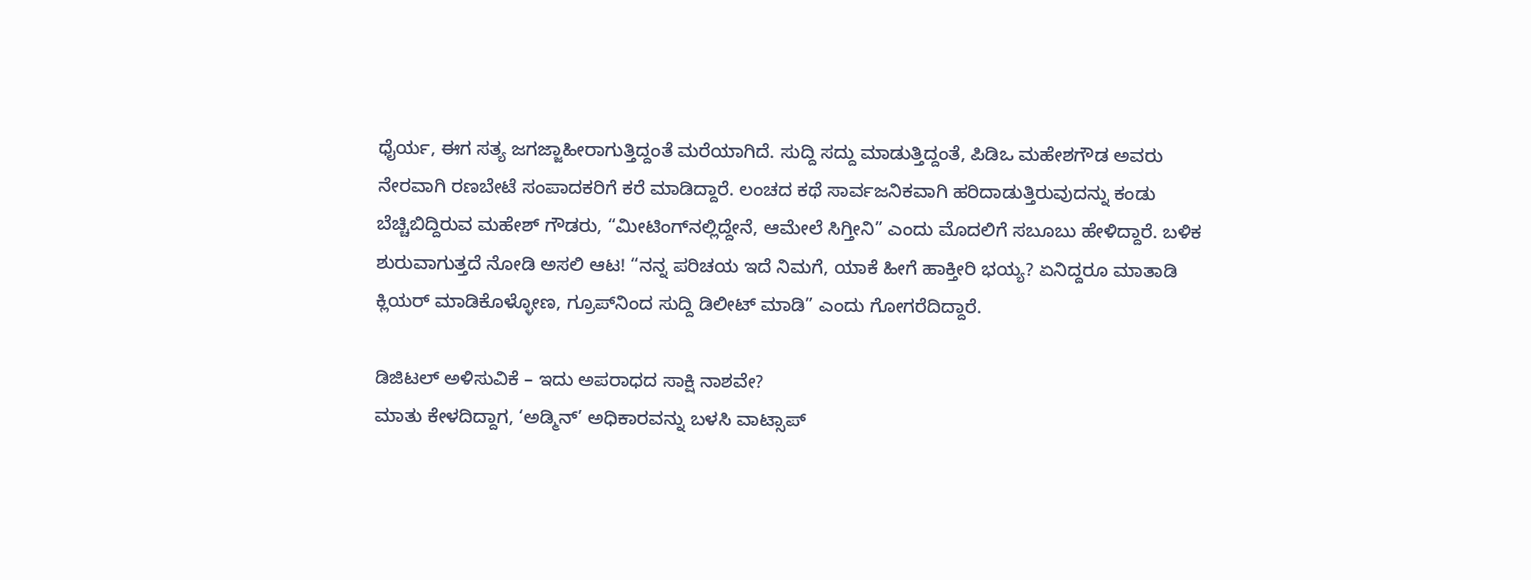ಧೈರ್ಯ, ಈಗ ಸತ್ಯ ಜಗಜ್ಜಾಹೀರಾಗುತ್ತಿದ್ದಂತೆ ಮರೆಯಾಗಿದೆ. ಸುದ್ದಿ ಸದ್ದು ಮಾಡುತ್ತಿದ್ದಂತೆ, ಪಿಡಿಒ ಮಹೇಶಗೌಡ ಅವರು ನೇರವಾಗಿ ರಣಬೇಟೆ ಸಂಪಾದಕರಿಗೆ ಕರೆ ಮಾಡಿದ್ದಾರೆ. ಲಂಚದ ಕಥೆ ಸಾರ್ವಜನಿಕವಾಗಿ ಹರಿದಾಡುತ್ತಿರುವುದನ್ನು ಕಂಡು ಬೆಚ್ಚಿಬಿದ್ದಿರುವ ಮಹೇಶ್ ಗೌಡರು, “ಮೀಟಿಂಗ್‌ನಲ್ಲಿದ್ದೇನೆ, ಆಮೇಲೆ ಸಿಗ್ತೀನಿ” ಎಂದು ಮೊದಲಿಗೆ ಸಬೂಬು ಹೇಳಿದ್ದಾರೆ. ಬಳಿಕ ಶುರುವಾಗುತ್ತದೆ ನೋಡಿ ಅಸಲಿ ಆಟ! “ನನ್ನ ಪರಿಚಯ ಇದೆ ನಿಮಗೆ, ಯಾಕೆ ಹೀಗೆ ಹಾಕ್ತೀರಿ ಭಯ್ಯ? ಏನಿದ್ದರೂ ಮಾತಾಡಿ ಕ್ಲಿಯರ್ ಮಾಡಿಕೊಳ್ಳೋಣ, ಗ್ರೂಪ್‌ನಿಂದ ಸುದ್ದಿ ಡಿಲೀಟ್ ಮಾಡಿ” ಎಂದು ಗೋಗರೆದಿದ್ದಾರೆ.

ಡಿಜಿಟಲ್ ಅಳಿಸುವಿಕೆ – ಇದು ಅಪರಾಧದ ಸಾಕ್ಷಿ ನಾಶವೇ?
ಮಾತು ಕೇಳದಿದ್ದಾಗ, ‘ಅಡ್ಮಿನ್’ ಅಧಿಕಾರವನ್ನು ಬಳಸಿ ವಾಟ್ಸಾಪ್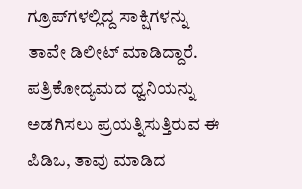ಗ್ರೂಪ್‌ಗಳಲ್ಲಿದ್ದ ಸಾಕ್ಷಿಗಳನ್ನು ತಾವೇ ಡಿಲೀಟ್ ಮಾಡಿದ್ದಾರೆ. ಪತ್ರಿಕೋದ್ಯಮದ ಧ್ವನಿಯನ್ನು ಅಡಗಿಸಲು ಪ್ರಯತ್ನಿಸುತ್ತಿರುವ ಈ ಪಿಡಿಒ, ತಾವು ಮಾಡಿದ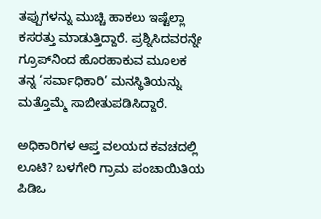ತಪ್ಪುಗಳನ್ನು ಮುಚ್ಚಿ ಹಾಕಲು ಇಷ್ಟೆಲ್ಲಾ ಕಸರತ್ತು ಮಾಡುತ್ತಿದ್ದಾರೆ. ಪ್ರಶ್ನಿಸಿದವರನ್ನೇ ಗ್ರೂಪ್‌ನಿಂದ ಹೊರಹಾಕುವ ಮೂಲಕ ತನ್ನ ‘ಸರ್ವಾಧಿಕಾರಿ’ ಮನಸ್ಥಿತಿಯನ್ನು ಮತ್ತೊಮ್ಮೆ ಸಾಬೀತುಪಡಿಸಿದ್ದಾರೆ.

ಅಧಿಕಾರಿಗಳ ಆಪ್ತ ವಲಯದ ಕವಚದಲ್ಲಿ ಲೂಟಿ? ಬಳಗೇರಿ ಗ್ರಾಮ ಪಂಚಾಯಿತಿಯ ಪಿಡಿಒ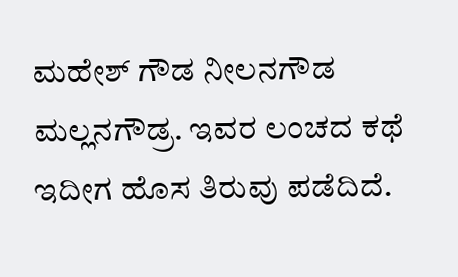ಮಹೇಶ್ ಗೌಡ ನೀಲನಗೌಡ ಮಲ್ಲನಗೌಡ್ರ. ಇವರ ಲಂಚದ ಕಥೆ ಇದೀಗ ಹೊಸ ತಿರುವು ಪಡೆದಿದೆ.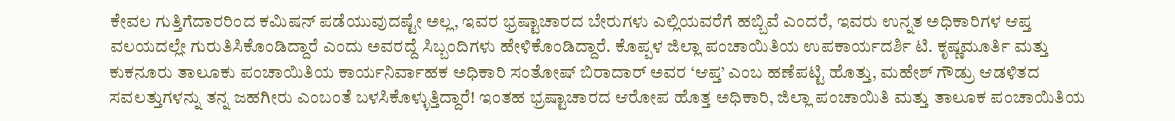ಕೇವಲ ಗುತ್ತಿಗೆದಾರರಿಂದ ಕಮಿಷನ್ ಪಡೆಯುವುದಷ್ಟೇ ಅಲ್ಲ, ಇವರ ಭ್ರಷ್ಟಾಚಾರದ ಬೇರುಗಳು ಎಲ್ಲಿಯವರೆಗೆ ಹಬ್ಬಿವೆ ಎಂದರೆ, ಇವರು ಉನ್ನತ ಅಧಿಕಾರಿಗಳ ಆಪ್ತ ವಲಯದಲ್ಲೇ ಗುರುತಿಸಿಕೊಂಡಿದ್ದಾರೆ ಎಂದು ಅವರದ್ದೆ ಸಿಬ್ಬಂದಿಗಳು ಹೇಳಿಕೊಂಡಿದ್ದಾರೆ. ಕೊಪ್ಪಳ ಜಿಲ್ಲಾ ಪಂಚಾಯಿತಿಯ ಉಪಕಾರ್ಯದರ್ಶಿ ಟಿ. ಕೃಷ್ಣಮೂರ್ತಿ ಮತ್ತು ಕುಕನೂರು ತಾಲೂಕು ಪಂಚಾಯಿತಿಯ ಕಾರ್ಯನಿರ್ವಾಹಕ ಅಧಿಕಾರಿ ಸಂತೋಷ್ ಬಿರಾದಾರ್ ಅವರ ‘ಆಪ್ತ’ ಎಂಬ ಹಣೆಪಟ್ಟಿ ಹೊತ್ತು, ಮಹೇಶ್ ಗೌಡ್ರು ಆಡಳಿತದ ಸವಲತ್ತುಗಳನ್ನು ತನ್ನ ಜಹಗೀರು ಎಂಬಂತೆ ಬಳಸಿಕೊಳ್ಳುತ್ತಿದ್ದಾರೆ! ಇಂತಹ ಭ್ರಷ್ಟಾಚಾರದ ಆರೋಪ ಹೊತ್ತ ಅಧಿಕಾರಿ, ಜಿಲ್ಲಾ ಪಂಚಾಯಿತಿ ಮತ್ತು ತಾಲೂಕ ಪಂಚಾಯಿತಿಯ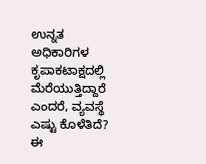ಉನ್ನತ ಅಧಿಕಾರಿಗಳ ಕೃಪಾಕಟಾಕ್ಷದಲ್ಲಿ ಮೆರೆಯುತ್ತಿದ್ದಾರೆ ಎಂದರೆ, ವ್ಯವಸ್ಥೆ ಎಷ್ಟು ಕೊಳೆತಿದೆ? ಈ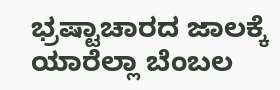ಭ್ರಷ್ಟಾಚಾರದ ಜಾಲಕ್ಕೆ ಯಾರೆಲ್ಲಾ ಬೆಂಬಲ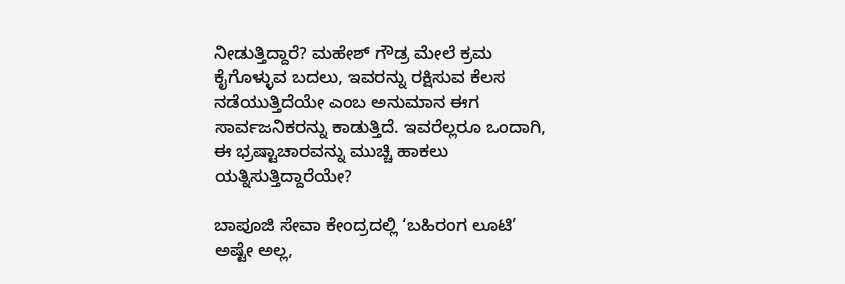ನೀಡುತ್ತಿದ್ದಾರೆ? ಮಹೇಶ್ ಗೌಡ್ರ ಮೇಲೆ ಕ್ರಮ ಕೈಗೊಳ್ಳುವ ಬದಲು, ಇವರನ್ನು ರಕ್ಷಿಸುವ ಕೆಲಸ ನಡೆಯುತ್ತಿದೆಯೇ ಎಂಬ ಅನುಮಾನ ಈಗ ಸಾರ್ವಜನಿಕರನ್ನು ಕಾಡುತ್ತಿದೆ. ಇವರೆಲ್ಲರೂ ಒಂದಾಗಿ, ಈ ಭ್ರಷ್ಟಾಚಾರವನ್ನು ಮುಚ್ಚಿ ಹಾಕಲು ಯತ್ನಿಸುತ್ತಿದ್ದಾರೆಯೇ?

ಬಾಪೂಜಿ ಸೇವಾ ಕೇಂದ್ರದಲ್ಲಿ ‘ಬಹಿರಂಗ ಲೂಟಿ’
ಅಷ್ಟೇ ಅಲ್ಲ,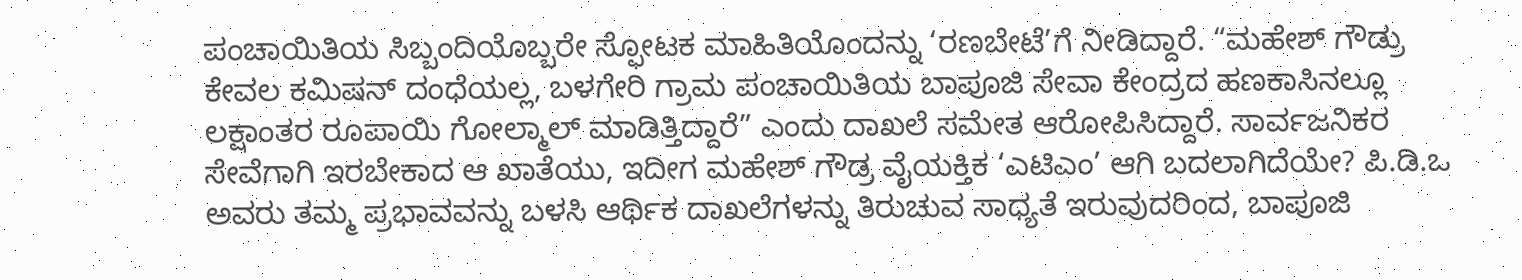ಪಂಚಾಯಿತಿಯ ಸಿಬ್ಬಂದಿಯೊಬ್ಬರೇ ಸ್ಫೋಟಕ ಮಾಹಿತಿಯೊಂದನ್ನು ‘ರಣಬೇಟೆ’ಗೆ ನೀಡಿದ್ದಾರೆ. “ಮಹೇಶ್ ಗೌಡ್ರು ಕೇವಲ ಕಮಿಷನ್ ದಂಧೆಯಲ್ಲ, ಬಳಗೇರಿ ಗ್ರಾಮ ಪಂಚಾಯಿತಿಯ ಬಾಪೂಜಿ ಸೇವಾ ಕೇಂದ್ರದ ಹಣಕಾಸಿನಲ್ಲೂ ಲಕ್ಷಾಂತರ ರೂಪಾಯಿ ಗೋಲ್ಮಾಲ್ ಮಾಡಿತ್ತಿದ್ದಾರೆ” ಎಂದು ದಾಖಲೆ ಸಮೇತ ಆರೋಪಿಸಿದ್ದಾರೆ. ಸಾರ್ವಜನಿಕರ ಸೇವೆಗಾಗಿ ಇರಬೇಕಾದ ಆ ಖಾತೆಯು, ಇದೀಗ ಮಹೇಶ್ ಗೌಡ್ರ ವೈಯಕ್ತಿಕ ‘ಎಟಿಎಂ’ ಆಗಿ ಬದಲಾಗಿದೆಯೇ? ಪಿ.ಡಿ.ಒ ಅವರು ತಮ್ಮ ಪ್ರಭಾವವನ್ನು ಬಳಸಿ ಆರ್ಥಿಕ ದಾಖಲೆಗಳನ್ನು ತಿರುಚುವ ಸಾಧ್ಯತೆ ಇರುವುದರಿಂದ, ಬಾಪೂಜಿ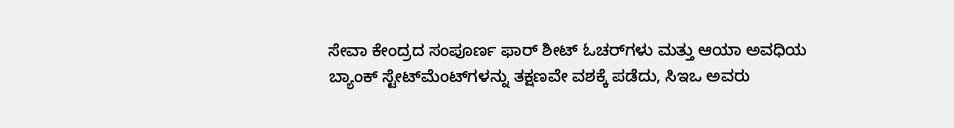ಸೇವಾ ಕೇಂದ್ರದ ಸಂಪೂರ್ಣ ಫಾರ್ ಶೀಟ್ ಓಚರ್‌ಗಳು ಮತ್ತು ಆಯಾ ಅವಧಿಯ ಬ್ಯಾಂಕ್ ಸ್ಟೇಟ್‌ಮೆಂಟ್‌ಗಳನ್ನು ತಕ್ಷಣವೇ ವಶಕ್ಕೆ ಪಡೆದು, ಸಿಇಒ ಅವರು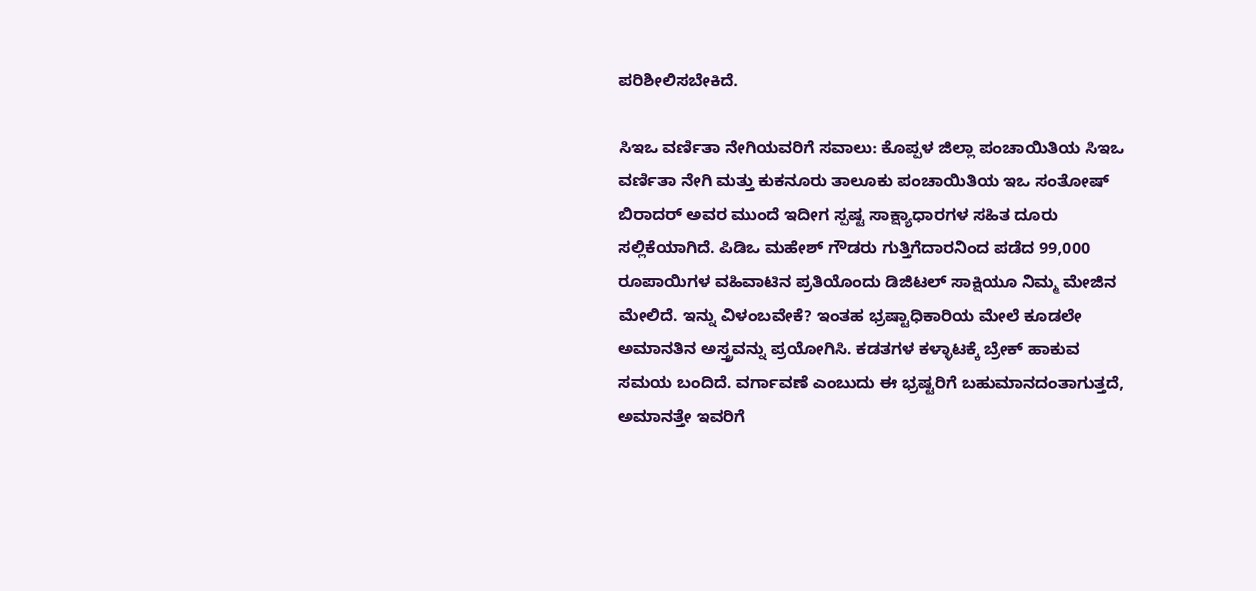ಪರಿಶೀಲಿಸಬೇಕಿದೆ.

ಸಿಇಒ ವರ್ಣಿತಾ ನೇಗಿಯವರಿಗೆ ಸವಾಲು: ಕೊಪ್ಪಳ ಜಿಲ್ಲಾ ಪಂಚಾಯಿತಿಯ ಸಿಇಒ ವರ್ಣಿತಾ ನೇಗಿ ಮತ್ತು ಕುಕನೂರು ತಾಲೂಕು ಪಂಚಾಯಿತಿಯ ಇಒ ಸಂತೋಷ್ ಬಿರಾದರ್ ಅವರ ಮುಂದೆ ಇದೀಗ ಸ್ಪಷ್ಟ ಸಾಕ್ಷ್ಯಾಧಾರಗಳ ಸಹಿತ ದೂರು ಸಲ್ಲಿಕೆಯಾಗಿದೆ. ಪಿಡಿಒ ಮಹೇಶ್ ಗೌಡರು ಗುತ್ತಿಗೆದಾರನಿಂದ ಪಡೆದ 99,000 ರೂಪಾಯಿಗಳ ವಹಿವಾಟಿನ ಪ್ರತಿಯೊಂದು ಡಿಜಿಟಲ್ ಸಾಕ್ಷಿಯೂ ನಿಮ್ಮ ಮೇಜಿನ ಮೇಲಿದೆ. ಇನ್ನು ವಿಳಂಬವೇಕೆ? ಇಂತಹ ಭ್ರಷ್ಟಾಧಿಕಾರಿಯ ಮೇಲೆ ಕೂಡಲೇ ಅಮಾನತಿನ ಅಸ್ತ್ರವನ್ನು ಪ್ರಯೋಗಿಸಿ. ಕಡತಗಳ ಕಳ್ಳಾಟಕ್ಕೆ ಬ್ರೇಕ್ ಹಾಕುವ ಸಮಯ ಬಂದಿದೆ. ವರ್ಗಾವಣೆ ಎಂಬುದು ಈ ಭ್ರಷ್ಟರಿಗೆ ಬಹುಮಾನದಂತಾಗುತ್ತದೆ, ಅಮಾನತ್ತೇ ಇವರಿಗೆ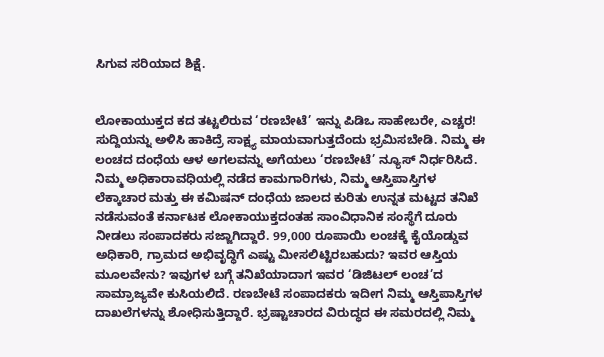ಸಿಗುವ ಸರಿಯಾದ ಶಿಕ್ಷೆ.


ಲೋಕಾಯುಕ್ತದ ಕದ ತಟ್ಟಲಿರುವ ‘ರಣಬೇಟೆ’ ಇನ್ನು ಪಿಡಿಒ ಸಾಹೇಬರೇ, ಎಚ್ಚರ! ಸುದ್ದಿಯನ್ನು ಅಳಿಸಿ ಹಾಕಿದ್ರೆ ಸಾಕ್ಷ್ಯ ಮಾಯವಾಗುತ್ತದೆಂದು ಭ್ರಮಿಸಬೇಡಿ. ನಿಮ್ಮ ಈ ಲಂಚದ ದಂಧೆಯ ಆಳ ಅಗಲವನ್ನು ಅಗೆಯಲು ‘ರಣಬೇಟೆ’ ನ್ಯೂಸ್ ನಿರ್ಧರಿಸಿದೆ. ನಿಮ್ಮ ಅಧಿಕಾರಾವಧಿಯಲ್ಲಿ ನಡೆದ ಕಾಮಗಾರಿಗಳು, ನಿಮ್ಮ ಆಸ್ತಿಪಾಸ್ತಿಗಳ ಲೆಕ್ಕಾಚಾರ ಮತ್ತು ಈ ಕಮಿಷನ್ ದಂಧೆಯ ಜಾಲದ ಕುರಿತು ಉನ್ನತ ಮಟ್ಟದ ತನಿಖೆ ನಡೆಸುವಂತೆ ಕರ್ನಾಟಕ ಲೋಕಾಯುಕ್ತದಂತಹ ಸಾಂವಿಧಾನಿಕ ಸಂಸ್ಥೆಗೆ ದೂರು ನೀಡಲು ಸಂಪಾದಕರು ಸಜ್ಜಾಗಿದ್ದಾರೆ. 99,000 ರೂಪಾಯಿ ಲಂಚಕ್ಕೆ ಕೈಯೊಡ್ಡುವ ಅಧಿಕಾರಿ, ಗ್ರಾಮದ ಅಭಿವೃದ್ಧಿಗೆ ಎಷ್ಟು ಮೀಸಲಿಟ್ಟಿರಬಹುದು? ಇವರ ಆಸ್ತಿಯ ಮೂಲವೇನು? ಇವುಗಳ ಬಗ್ಗೆ ತನಿಖೆಯಾದಾಗ ಇವರ ‘ಡಿಜಿಟಲ್ ಲಂಚ’ದ ಸಾಮ್ರಾಜ್ಯವೇ ಕುಸಿಯಲಿದೆ. ರಣಬೇಟೆ ಸಂಪಾದಕರು ಇದೀಗ ನಿಮ್ಮ ಆಸ್ತಿಪಾಸ್ತಿಗಳ ದಾಖಲೆಗಳನ್ನು ಶೋಧಿಸುತ್ತಿದ್ದಾರೆ. ಭ್ರಷ್ಟಾಚಾರದ ವಿರುದ್ಧದ ಈ ಸಮರದಲ್ಲಿ ನಿಮ್ಮ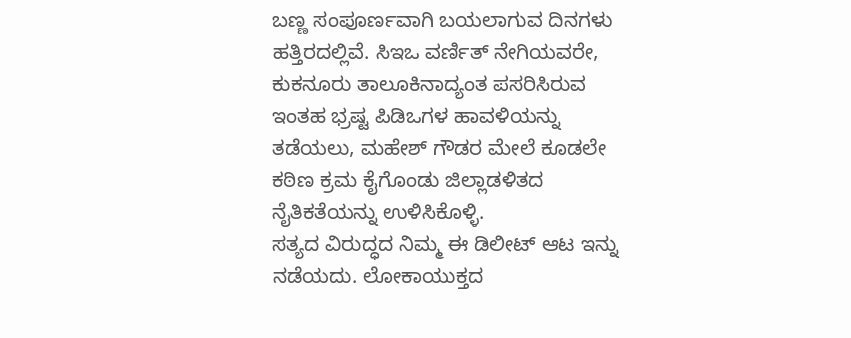ಬಣ್ಣ ಸಂಪೂರ್ಣವಾಗಿ ಬಯಲಾಗುವ ದಿನಗಳು ಹತ್ತಿರದಲ್ಲಿವೆ. ಸಿಇಒ ವರ್ಣಿತ್ ನೇಗಿಯವರೇ, ಕುಕನೂರು ತಾಲೂಕಿನಾದ್ಯಂತ ಪಸರಿಸಿರುವ ಇಂತಹ ಭ್ರಷ್ಟ ಪಿಡಿಒಗಳ ಹಾವಳಿಯನ್ನು ತಡೆಯಲು, ಮಹೇಶ್ ಗೌಡರ ಮೇಲೆ ಕೂಡಲೇ ಕಠಿಣ ಕ್ರಮ ಕೈಗೊಂಡು ಜಿಲ್ಲಾಡಳಿತದ ನೈತಿಕತೆಯನ್ನು ಉಳಿಸಿಕೊಳ್ಳಿ.
ಸತ್ಯದ ವಿರುದ್ಧದ ನಿಮ್ಮ ಈ ಡಿಲೀಟ್ ಆಟ ಇನ್ನು ನಡೆಯದು. ಲೋಕಾಯುಕ್ತದ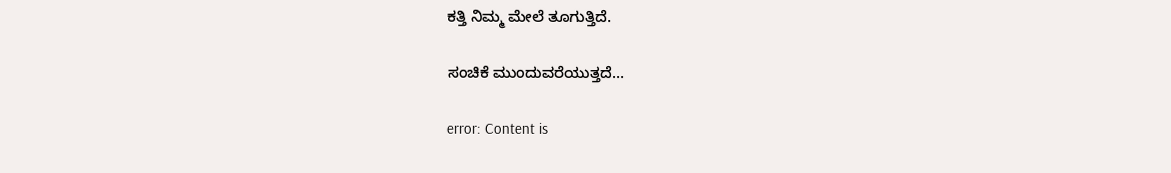ಕತ್ತಿ ನಿಮ್ಮ ಮೇಲೆ ತೂಗುತ್ತಿದೆ.

ಸಂಚಿಕೆ ಮುಂದುವರೆಯುತ್ತದೆ…

error: Content is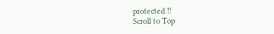protected !!
Scroll to Top